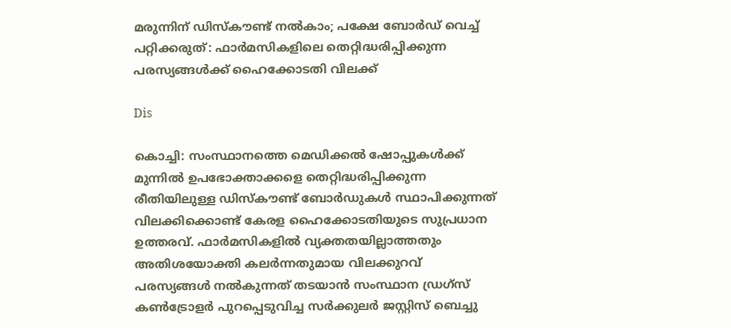മരുന്നിന് ഡിസ്‌കൗണ്ട് നൽകാം; പക്ഷേ ബോർഡ് വെച്ച് പറ്റിക്കരുത്: ഫാർമസികളിലെ തെറ്റിദ്ധരിപ്പിക്കുന്ന പരസ്യങ്ങൾക്ക് ഹൈക്കോടതി വിലക്ക്

Dis

കൊച്ചി: സംസ്ഥാനത്തെ മെഡിക്കൽ ഷോപ്പുകൾക്ക് മുന്നിൽ ഉപഭോക്താക്കളെ തെറ്റിദ്ധരിപ്പിക്കുന്ന രീതിയിലുള്ള ഡിസ്‌കൗണ്ട് ബോർഡുകൾ സ്ഥാപിക്കുന്നത് വിലക്കിക്കൊണ്ട് കേരള ഹൈക്കോടതിയുടെ സുപ്രധാന ഉത്തരവ്. ഫാർമസികളിൽ വ്യക്തതയില്ലാത്തതും അതിശയോക്തി കലർന്നതുമായ വിലക്കുറവ് പരസ്യങ്ങൾ നൽകുന്നത് തടയാൻ സംസ്ഥാന ഡ്രഗ്സ് കൺട്രോളർ പുറപ്പെടുവിച്ച സർക്കുലർ ജസ്റ്റിസ് ബെച്ചു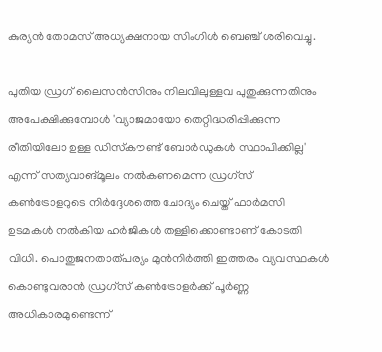കുര്യൻ തോമസ് അധ്യക്ഷനായ സിംഗിൾ ബെഞ്ച് ശരിവെച്ചു.

പുതിയ ഡ്രഗ് ലൈസൻസിനും നിലവിലുള്ളവ പുതുക്കുന്നതിനും അപേക്ഷിക്കുമ്പോൾ 'വ്യാജമായോ തെറ്റിദ്ധരിപ്പിക്കുന്ന രീതിയിലോ ഉള്ള ഡിസ്‌കൗണ്ട് ബോർഡുകൾ സ്ഥാപിക്കില്ല' എന്ന് സത്യവാങ്മൂലം നൽകണമെന്ന ഡ്രഗ്സ് കൺട്രോളറുടെ നിർദ്ദേശത്തെ ചോദ്യം ചെയ്ത് ഫാർമസി ഉടമകൾ നൽകിയ ഹർജികൾ തള്ളിക്കൊണ്ടാണ് കോടതി വിധി. പൊതുജനതാത്പര്യം മുൻനിർത്തി ഇത്തരം വ്യവസ്ഥകൾ കൊണ്ടുവരാൻ ഡ്രഗ്സ് കൺട്രോളർക്ക് പൂർണ്ണ അധികാരമുണ്ടെന്ന്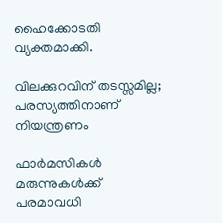ഹൈക്കോടതി വ്യക്തമാക്കി.

വിലക്കുറവിന് തടസ്സമില്ല; പരസ്യത്തിനാണ് നിയന്ത്രണം

ഫാർമസികൾ മരുന്നുകൾക്ക് പരമാവധി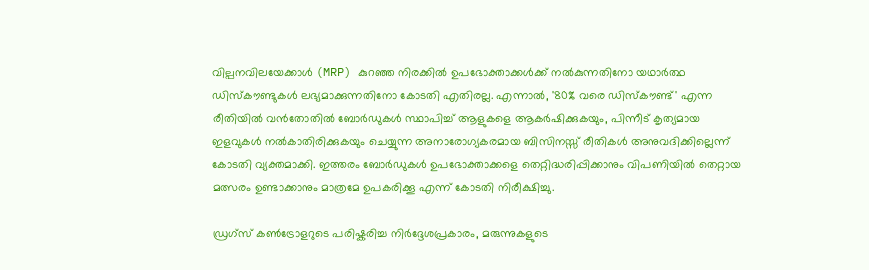വില്പനവിലയേക്കാൾ (MRP) കുറഞ്ഞ നിരക്കിൽ ഉപഭോക്താക്കൾക്ക് നൽകുന്നതിനോ യഥാർത്ഥ ഡിസ്‌കൗണ്ടുകൾ ലഭ്യമാക്കുന്നതിനോ കോടതി എതിരല്ല. എന്നാൽ, '80% വരെ ഡിസ്‌കൗണ്ട്' എന്ന രീതിയിൽ വൻതോതിൽ ബോർഡുകൾ സ്ഥാപിച്ച് ആളുകളെ ആകർഷിക്കുകയും, പിന്നീട് കൃത്യമായ ഇളവുകൾ നൽകാതിരിക്കുകയും ചെയ്യുന്ന അനാരോഗ്യകരമായ ബിസിനസ്സ് രീതികൾ അനുവദിക്കില്ലെന്ന് കോടതി വ്യക്തമാക്കി. ഇത്തരം ബോർഡുകൾ ഉപഭോക്താക്കളെ തെറ്റിദ്ധരിപ്പിക്കാനും വിപണിയിൽ തെറ്റായ മത്സരം ഉണ്ടാക്കാനും മാത്രമേ ഉപകരിക്കൂ എന്ന് കോടതി നിരീക്ഷിച്ചു.

ഡ്രഗ്സ് കൺട്രോളറുടെ പരിഷ്കരിച്ച നിർദ്ദേശപ്രകാരം, മരുന്നുകളുടെ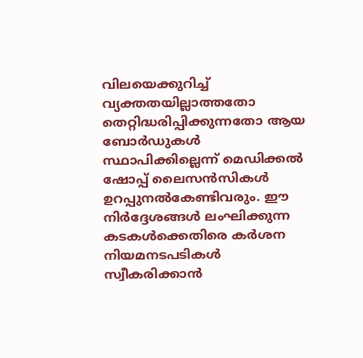വിലയെക്കുറിച്ച് വ്യക്തതയില്ലാത്തതോ തെറ്റിദ്ധരിപ്പിക്കുന്നതോ ആയ ബോർഡുകൾ സ്ഥാപിക്കില്ലെന്ന് മെഡിക്കൽ ഷോപ്പ് ലൈസൻസികൾ ഉറപ്പുനൽകേണ്ടിവരും. ഈ നിർദ്ദേശങ്ങൾ ലംഘിക്കുന്ന കടകൾക്കെതിരെ കർശന നിയമനടപടികൾ സ്വീകരിക്കാൻ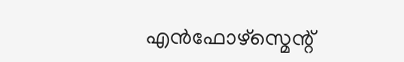എൻഫോഴ്സ്മെന്റ്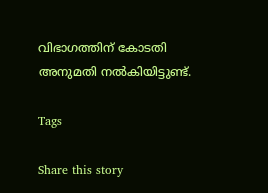വിഭാഗത്തിന് കോടതി അനുമതി നൽകിയിട്ടുണ്ട്.

Tags

Share this story